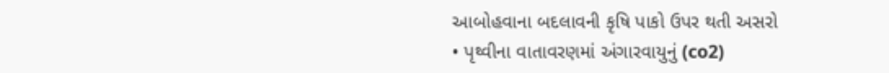આબોહવાના બદલાવની કૃષિ પાકો ઉપર થતી અસરો
• પૃથ્વીના વાતાવરણમાં અંગારવાયુનું (co2)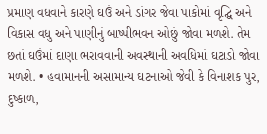પ્રમાણ વધવાને કારણે ઘઉં અને ડાંગર જેવા પાકોમાં વૃદ્ઘિ અને વિકાસ વધુ અને પાણીનું બાષ્પીભવન ઓછું જોવા મળશે. તેમ છતાં ઘઉંમાં દાણા ભરાવવાની અવસ્થાની અવધિમાં ઘટાડો જોવા મળશે. • હવામાનની અસામાન્ય ઘટનાઓ જેવી કે વિનાશક પુર, દુષ્કાળ,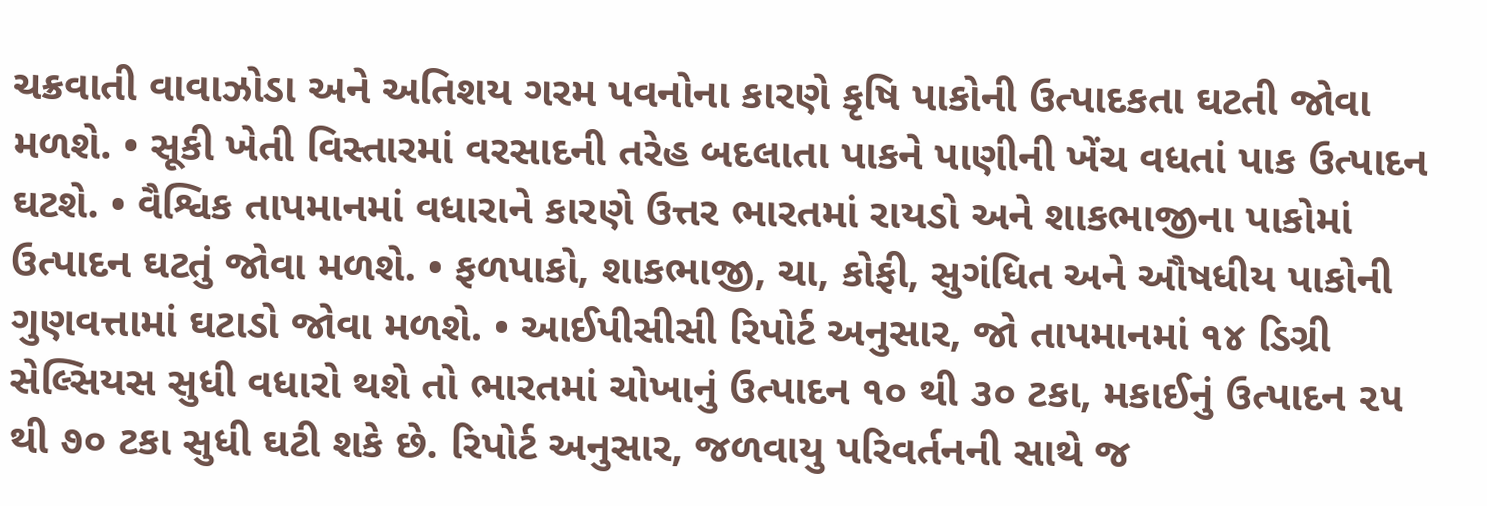ચક્રવાતી વાવાઝોડા અને અતિશય ગરમ પવનોના કારણે કૃષિ પાકોની ઉત્પાદકતા ઘટતી જોવા મળશે. • સૂકી ખેતી વિસ્તારમાં વરસાદની તરેહ બદલાતા પાકને પાણીની ખેંચ વધતાં પાક ઉત્પાદન ઘટશે. • વૈશ્વિક તાપમાનમાં વધારાને કારણે ઉત્તર ભારતમાં રાયડો અને શાકભાજીના પાકોમાં ઉત્પાદન ઘટતું જોવા મળશે. • ફળપાકો, શાકભાજી, ચા, કોફી, સુગંધિત અને ઔષધીય પાકોની ગુણવત્તામાં ઘટાડો જોવા મળશે. • આઈપીસીસી રિપોર્ટ અનુસાર, જો તાપમાનમાં ૧૪ ડિગ્રી સેલ્સિયસ સુધી વધારો થશે તો ભારતમાં ચોખાનું ઉત્પાદન ૧૦ થી ૩૦ ટકા, મકાઈનું ઉત્પાદન ૨૫ થી ૭૦ ટકા સુધી ઘટી શકે છે. રિપોર્ટ અનુસાર, જળવાયુ પરિવર્તનની સાથે જ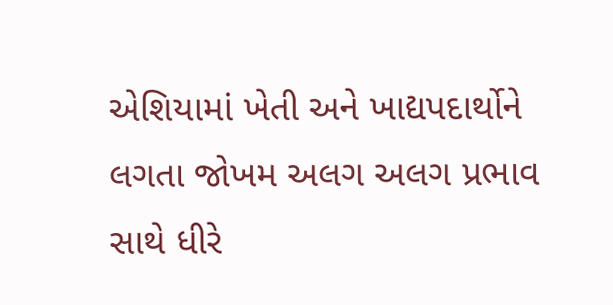એશિયામાં ખેતી અને ખાદ્યપદાર્થોને લગતા જોખમ અલગ અલગ પ્રભાવ સાથે ધીરે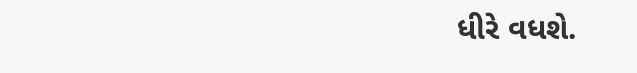ધીરે વધશે.